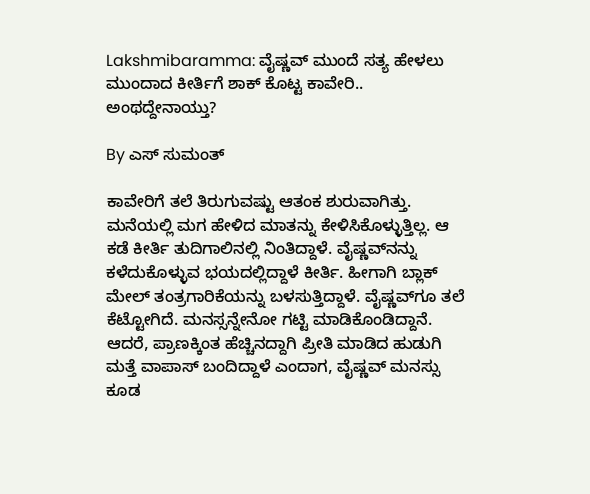Lakshmibaramma: ವೈಷ್ಣವ್ ಮುಂದೆ ಸತ್ಯ ಹೇಳಲು ಮುಂದಾದ ಕೀರ್ತಿಗೆ ಶಾಕ್ ಕೊಟ್ಟ ಕಾವೇರಿ.. ಅಂಥದ್ದೇನಾಯ್ತು?

By ಎಸ್ ಸುಮಂತ್

ಕಾವೇರಿಗೆ ತಲೆ ತಿರುಗುವಷ್ಟು ಆತಂಕ ಶುರುವಾಗಿತ್ತು. ಮನೆಯಲ್ಲಿ ಮಗ ಹೇಳಿದ ಮಾತನ್ನು ಕೇಳಿಸಿಕೊಳ್ಳುತ್ತಿಲ್ಲ. ಆ ಕಡೆ ಕೀರ್ತಿ ತುದಿಗಾಲಿನಲ್ಲಿ ನಿಂತಿದ್ದಾಳೆ. ವೈಷ್ಣವ್‌ನನ್ನು ಕಳೆದುಕೊಳ್ಳುವ ಭಯದಲ್ಲಿದ್ದಾಳೆ ಕೀರ್ತಿ. ಹೀಗಾಗಿ ಬ್ಲಾಕ್ ಮೇಲ್ ತಂತ್ರಗಾರಿಕೆಯನ್ನು ಬಳಸುತ್ತಿದ್ದಾಳೆ. ವೈಷ್ಣವ್‌ಗೂ ತಲೆ ಕೆಟ್ಟೋಗಿದೆ. ಮನಸ್ಸನ್ನೇನೋ ಗಟ್ಟಿ‌ ಮಾಡಿಕೊಂಡಿದ್ದಾನೆ. ಆದರೆ, ಪ್ರಾಣಕ್ಕಿಂತ ಹೆಚ್ಚಿನದ್ದಾಗಿ‌ ಪ್ರೀತಿ ಮಾಡಿದ ಹುಡುಗಿ ಮತ್ತೆ ವಾಪಾಸ್ ಬಂದಿದ್ದಾಳೆ ಎಂದಾಗ, ವೈಷ್ಣವ್ ಮನಸ್ಸು ಕೂಡ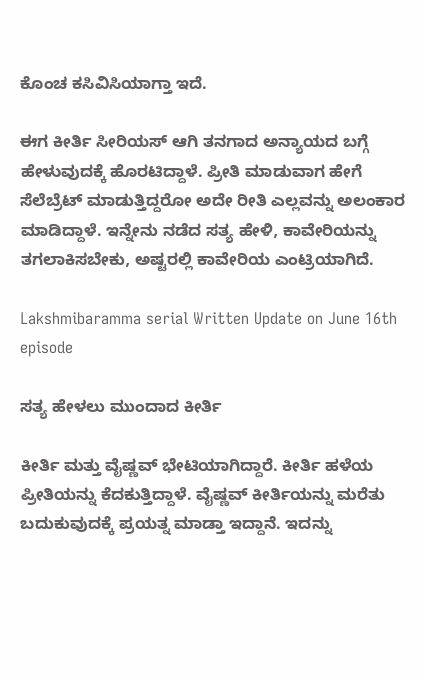ಕೊಂಚ ಕಸಿವಿಸಿಯಾಗ್ತಾ ಇದೆ.

ಈಗ ಕೀರ್ತಿ ಸೀರಿಯಸ್ ಆಗಿ ತನಗಾದ ಅನ್ಯಾಯದ ಬಗ್ಗೆ ಹೇಳುವುದಕ್ಕೆ ಹೊರಟಿದ್ದಾಳೆ. ಪ್ರೀತಿ ಮಾಡುವಾಗ ಹೇಗೆ ಸೆಲೆಬ್ರೆಟ್ ಮಾಡುತ್ತಿದ್ದರೋ ಅದೇ ರೀತಿ ಎಲ್ಲವನ್ನು ಅಲಂಕಾರ ಮಾಡಿದ್ದಾಳೆ. ಇನ್ನೇನು ನಡೆದ ಸತ್ಯ ಹೇಳಿ, ಕಾವೇರಿಯನ್ನು ತಗಲಾಕಿಸಬೇಕು, ಅಷ್ಟರಲ್ಲಿ ಕಾವೇರಿಯ ಎಂಟ್ರಿಯಾಗಿದೆ.

Lakshmibaramma serial Written Update on June 16th episode

ಸತ್ಯ ಹೇಳಲು ಮುಂದಾದ ಕೀರ್ತಿ

ಕೀರ್ತಿ ಮತ್ತು ವೈಷ್ಣವ್ ಭೇಟಿಯಾಗಿದ್ದಾರೆ. ಕೀರ್ತಿ ಹಳೆಯ ಪ್ರೀತಿಯನ್ನು ಕೆದಕುತ್ತಿದ್ದಾಳೆ. ವೈಷ್ಣವ್ ಕೀರ್ತಿಯನ್ನು ಮರೆತು ಬದುಕುವುದಕ್ಕೆ ಪ್ರಯತ್ನ ಮಾಡ್ತಾ ಇದ್ದಾನೆ. ಇದನ್ನು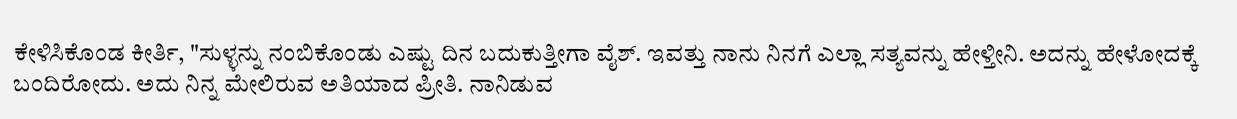ಕೇಳಿಸಿಕೊಂಡ ಕೀರ್ತಿ, "ಸುಳ್ಳನ್ನು ನಂಬಿಕೊಂಡು ಎಷ್ಟು ದಿನ ಬದುಕುತ್ತೀಗಾ ವೈಶ್. ಇವತ್ತು ನಾನು ನಿನಗೆ ಎಲ್ಲಾ ಸತ್ಯವನ್ನು ಹೇಳ್ತೀನಿ. ಅದನ್ನು ಹೇಳೋದಕ್ಕೆ ಬಂದಿರೋದು. ಅದು ನಿನ್ನ ಮೇಲಿರುವ ಅತಿಯಾದ ಪ್ರೀತಿ. ನಾನಿಡುವ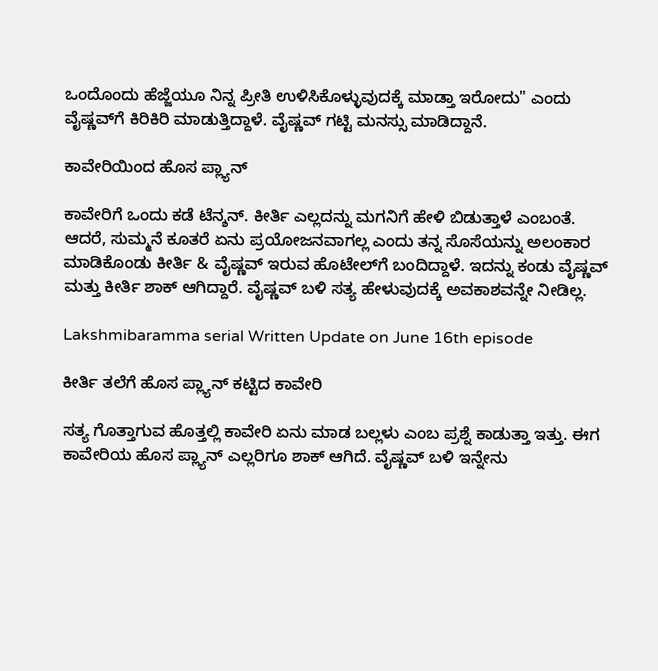ಒಂದೊಂದು ಹೆಜ್ಜೆಯೂ ನಿನ್ನ ಪ್ರೀತಿ ಉಳಿಸಿಕೊಳ್ಳುವುದಕ್ಕೆ ಮಾಡ್ತಾ ಇರೋದು" ಎಂದು ವೈಷ್ಣವ್‌ಗೆ ಕಿರಿಕಿರಿ ಮಾಡುತ್ತಿದ್ದಾಳೆ. ವೈಷ್ಣವ್ ಗಟ್ಟಿ ಮನಸ್ಸು ಮಾಡಿದ್ದಾನೆ.

ಕಾವೇರಿಯಿಂದ ಹೊಸ ಪ್ಲ್ಯಾನ್

ಕಾವೇರಿಗೆ ಒಂದು ಕಡೆ ಟೆನ್ಶನ್. ಕೀರ್ತಿ ಎಲ್ಲದನ್ನು ಮಗನಿಗೆ ಹೇಳಿ ಬಿಡುತ್ತಾಳೆ ಎಂಬಂತೆ. ಆದರೆ, ಸುಮ್ಮನೆ ಕೂತರೆ ಏನು ಪ್ರಯೋಜನವಾಗಲ್ಲ ಎಂದು ತನ್ನ ಸೊಸೆಯನ್ನು ಅಲಂಕಾರ ಮಾಡಿಕೊಂಡು ಕೀರ್ತಿ & ವೈಷ್ಣವ್ ಇರುವ ಹೊಟೇಲ್‌ಗೆ ಬಂದಿದ್ದಾಳೆ. ಇದನ್ನು ಕಂಡು ವೈಷ್ಣವ್ ಮತ್ತು ಕೀರ್ತಿ ಶಾಕ್ ಆಗಿದ್ದಾರೆ. ವೈಷ್ಣವ್ ಬಳಿ ಸತ್ಯ ಹೇಳುವುದಕ್ಕೆ ಅವಕಾಶವನ್ನೇ ನೀಡಿಲ್ಲ.

Lakshmibaramma serial Written Update on June 16th episode

ಕೀರ್ತಿ ತಲೆಗೆ ಹೊಸ ಪ್ಲ್ಯಾನ್ ಕಟ್ಟಿದ ಕಾವೇರಿ

ಸತ್ಯ ಗೊತ್ತಾಗುವ ಹೊತ್ತಲ್ಲಿ ಕಾವೇರಿ ಏನು ಮಾಡ ಬಲ್ಲಳು ಎಂಬ ಪ್ರಶ್ನೆ ಕಾಡುತ್ತಾ ಇತ್ತು. ಈಗ ಕಾವೇರಿಯ ಹೊಸ ಪ್ಲ್ಯಾನ್ ಎಲ್ಲರಿಗೂ ಶಾಕ್ ಆಗಿದೆ. ವೈಷ್ಣವ್ ಬಳಿ ಇನ್ನೇನು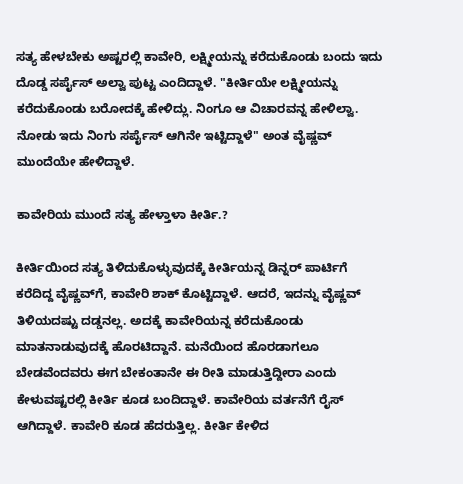ಸತ್ಯ ಹೇಳಬೇಕು ಅಷ್ಟರಲ್ಲಿ ಕಾವೇರಿ, ಲಕ್ಷ್ಮೀಯನ್ನು ಕರೆದುಕೊಂಡು ಬಂದು ಇದು ದೊಡ್ಡ ಸರ್ಪೈಸ್ ಅಲ್ವಾ ಪುಟ್ಟ ಎಂದಿದ್ದಾಳೆ. "ಕೀರ್ತಿಯೇ ಲಕ್ಷ್ಮೀಯನ್ನು ಕರೆದುಕೊಂಡು ಬರೋದಕ್ಕೆ ಹೇಳಿದ್ಲು. ನಿಂಗೂ ಆ ವಿಚಾರವನ್ನ ಹೇಳಿಲ್ವಾ. ನೋಡು ಇದು ನಿಂಗು ಸರ್ಪೈಸ್ ಆಗಿನೇ ಇಟ್ಟಿದ್ದಾಳೆ" ಅಂತ ವೈಷ್ಣವ್ ಮುಂದೆಯೇ ಹೇಳಿದ್ದಾಳೆ.

ಕಾವೇರಿಯ ಮುಂದೆ ಸತ್ಯ ಹೇಳ್ತಾಳಾ ಕೀರ್ತಿ.?

ಕೀರ್ತಿಯಿಂದ ಸತ್ಯ ತಿಳಿದುಕೊಳ್ಳುವುದಕ್ಕೆ ಕೀರ್ತಿಯನ್ನ ಡಿನ್ನರ್ ಪಾರ್ಟಿಗೆ ಕರೆದಿದ್ದ ವೈಷ್ಣವ್‌ಗೆ, ಕಾವೇರಿ ಶಾಕ್ ಕೊಟ್ಟಿದ್ದಾಳೆ. ಆದರೆ, ಇದನ್ನು ವೈಷ್ಣವ್ ತಿಳಿಯದಷ್ಟು ದಡ್ಡನಲ್ಲ. ಅದಕ್ಕೆ ಕಾವೇರಿಯನ್ನ ಕರೆದುಕೊಂಡು ಮಾತನಾಡುವುದಕ್ಕೆ ಹೊರಟಿದ್ದಾನೆ. ಮನೆಯಿಂದ ಹೊರಡಾಗಲೂ ಬೇಡವೆಂದವರು ಈಗ ಬೇಕಂತಾನೇ ಈ ರೀತಿ ಮಾಡುತ್ತಿದ್ದೀರಾ ಎಂದು ಕೇಳುವಷ್ಟರಲ್ಲಿ ಕೀರ್ತಿ ಕೂಡ ಬಂದಿದ್ದಾಳೆ. ಕಾವೇರಿಯ ವರ್ತನೆಗೆ ರೈಸ್ ಆಗಿದ್ದಾಳೆ. ಕಾವೇರಿ ಕೂಡ ಹೆದರುತ್ತಿಲ್ಲ. ಕೀರ್ತಿ ಕೇಳಿದ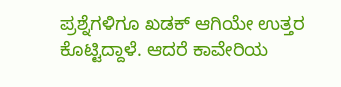ಪ್ರಶ್ನೆಗಳಿಗೂ ಖಡಕ್ ಆಗಿಯೇ ಉತ್ತರ ಕೊಟ್ಟಿದ್ದಾಳೆ. ಆದರೆ ಕಾವೇರಿಯ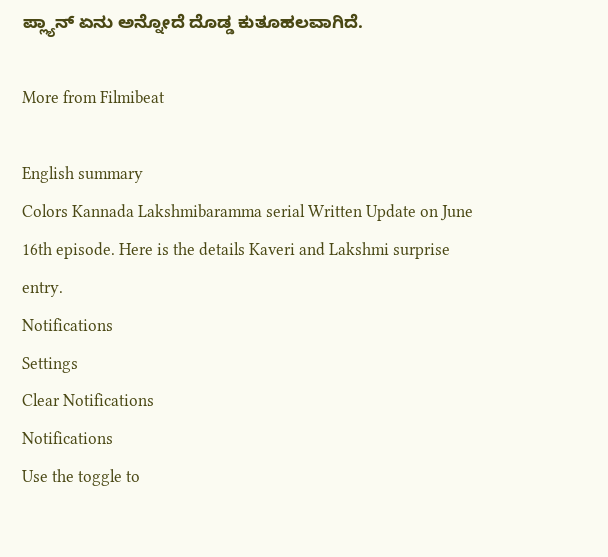ಪ್ಲ್ಯಾನ್ ಏನು ಅನ್ನೋದೆ ದೊಡ್ಡ ಕುತೂಹಲವಾಗಿದೆ.

More from Filmibeat

English summary
Colors Kannada Lakshmibaramma serial Written Update on June 16th episode. Here is the details Kaveri and Lakshmi surprise entry.
Notifications
Settings
Clear Notifications
Notifications
Use the toggle to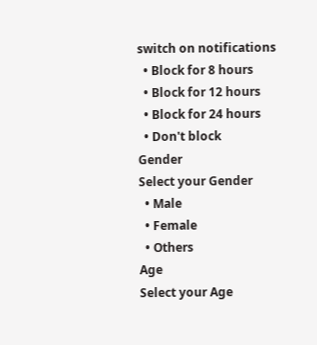switch on notifications
  • Block for 8 hours
  • Block for 12 hours
  • Block for 24 hours
  • Don't block
Gender
Select your Gender
  • Male
  • Female
  • Others
Age
Select your Age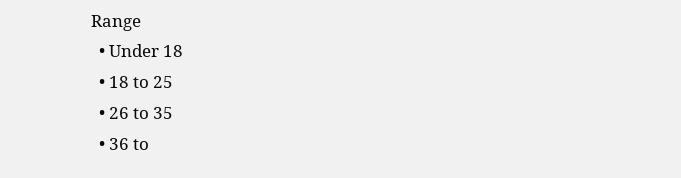Range
  • Under 18
  • 18 to 25
  • 26 to 35
  • 36 to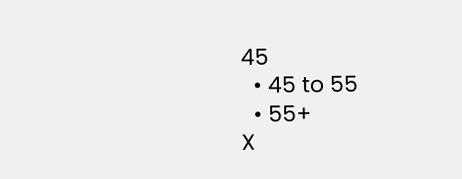45
  • 45 to 55
  • 55+
X